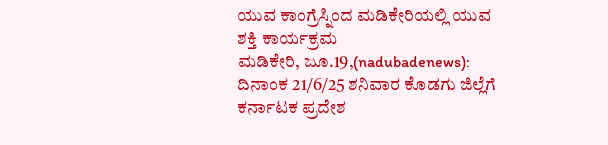ಯುವ ಕಾಂಗ್ರೆಸ್ನಿಂದ ಮಡಿಕೇರಿಯಲ್ಲಿ ಯುವ ಶಕ್ತಿ ಕಾರ್ಯಕ್ರಮ
ಮಡಿಕೇರಿ, ಜೂ.19,(nadubadenews): ದಿನಾಂಕ 21/6/25 ಶನಿವಾರ ಕೊಡಗು ಜಿಲ್ಲೆಗೆ ಕರ್ನಾಟಕ ಪ್ರದೇಶ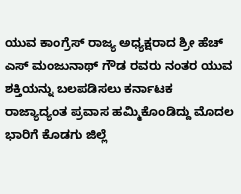ಯುವ ಕಾಂಗ್ರೆಸ್ ರಾಜ್ಯ ಅಧ್ಯಕ್ಷರಾದ ಶ್ರೀ ಹೆಚ್ ಎಸ್ ಮಂಜುನಾಥ್ ಗೌಡ ರವರು ನಂತರ ಯುವ ಶಕ್ತಿಯನ್ನು ಬಲಪಡಿಸಲು ಕರ್ನಾಟಕ ರಾಜ್ಯಾದ್ಯಂತ ಪ್ರವಾಸ ಹಮ್ಮಿಕೊಂಡಿದ್ದು ಮೊದಲ ಭಾರಿಗೆ ಕೊಡಗು ಜಿಲ್ಲೆ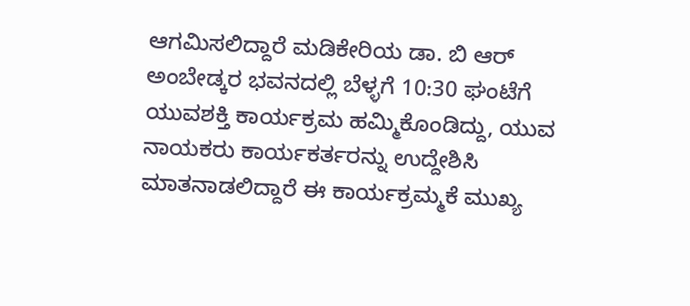ಆಗಮಿಸಲಿದ್ದಾರೆ ಮಡಿಕೇರಿಯ ಡಾ. ಬಿ ಆರ್ ಅಂಬೇಡ್ಕರ ಭವನದಲ್ಲಿ ಬೆಳ್ಳಗೆ 10:30 ಘಂಟೆಗೆ ಯುವಶಕ್ತಿ ಕಾರ್ಯಕ್ರಮ ಹಮ್ಮಿಕೊಂಡಿದ್ದು, ಯುವ ನಾಯಕರು ಕಾರ್ಯಕರ್ತರನ್ನು ಉದ್ದೇಶಿಸಿ ಮಾತನಾಡಲಿದ್ದಾರೆ ಈ ಕಾರ್ಯಕ್ರಮ್ಮಕೆ ಮುಖ್ಯ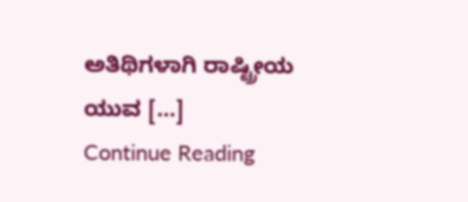ಅತಿಥಿಗಳಾಗಿ ರಾಷ್ಟ್ರೀಯ ಯುವ […]
Continue Reading